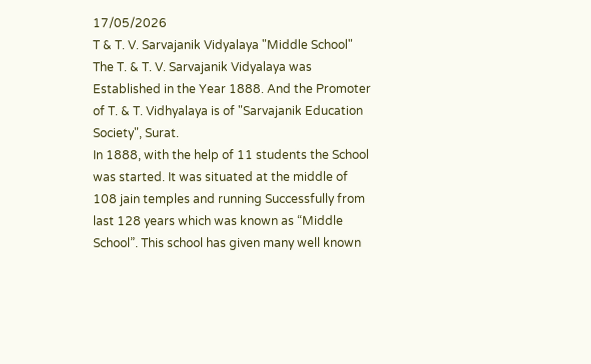17/05/2026
T & T. V. Sarvajanik Vidyalaya "Middle School"
The T. & T. V. Sarvajanik Vidyalaya was Established in the Year 1888. And the Promoter of T. & T. Vidhyalaya is of "Sarvajanik Education Society", Surat.
In 1888, with the help of 11 students the School was started. It was situated at the middle of 108 jain temples and running Successfully from last 128 years which was known as “Middle School”. This school has given many well known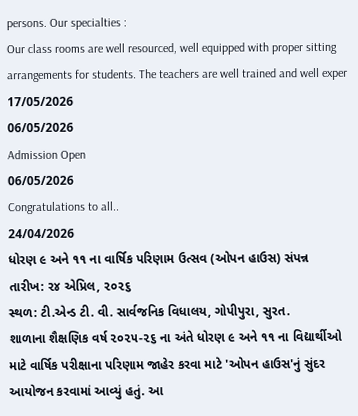persons. Our specialties :
Our class rooms are well resourced, well equipped with proper sitting arrangements for students. The teachers are well trained and well exper
17/05/2026
06/05/2026
Admission Open
06/05/2026
Congratulations to all..
24/04/2026
ધોરણ ૯ અને ૧૧ ના વાર્ષિક પરિણામ ઉત્સવ (ઓપન હાઉસ) સંપન્ન
તારીખ: ૨૪ એપ્રિલ, ૨૦૨૬
સ્થળ: ટી.એન્ડ ટી. વી. સાર્વજનિક વિધાલય, ગોપીપુરા, સુરત.
શાળાના શૈક્ષણિક વર્ષ ૨૦૨૫-૨૬ ના અંતે ધોરણ ૯ અને ૧૧ ના વિદ્યાર્થીઓ માટે વાર્ષિક પરીક્ષાના પરિણામ જાહેર કરવા માટે 'ઓપન હાઉસ'નું સુંદર આયોજન કરવામાં આવ્યું હતું. આ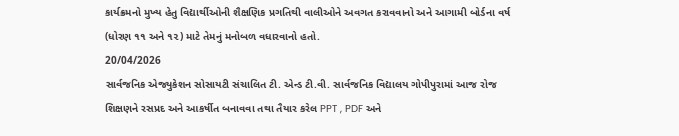કાર્યક્રમનો મુખ્ય હેતુ વિદ્યાર્થીઓની શૈક્ષણિક પ્રગતિથી વાલીઓને અવગત કરાવવાનો અને આગામી બોર્ડના વર્ષ (ધોરણ ૧૧ અને ૧૨) માટે તેમનું મનોબળ વધારવાનો હતો.
20/04/2026
સાર્વજનિક એજ્યુકેશન સોસાયટી સંચાલિત ટી. એન્ડ ટી.વી. સાર્વજનિક વિદ્યાલય ગોપીપુરામાં આજ રોજ શિક્ષણને રસપ્રદ અને આકર્ષીત બનાવવા તથા તૈયાર કરેલ PPT , PDF અને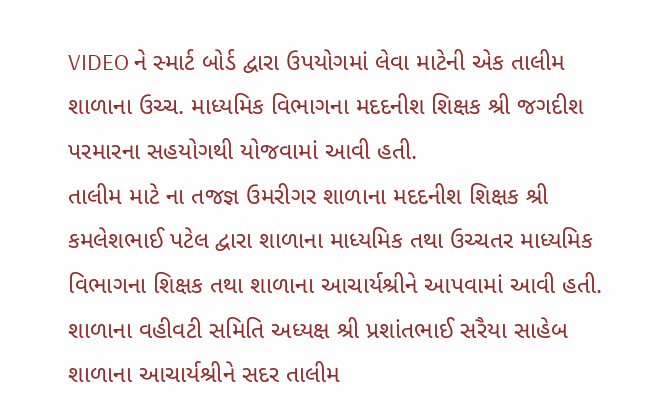VIDEO ને સ્માર્ટ બોર્ડ દ્વારા ઉપયોગમાં લેવા માટેની એક તાલીમ શાળાના ઉચ્ચ. માધ્યમિક વિભાગના મદદનીશ શિક્ષક શ્રી જગદીશ પરમારના સહયોગથી યોજવામાં આવી હતી.
તાલીમ માટે ના તજજ્ઞ ઉમરીગર શાળાના મદદનીશ શિક્ષક શ્રી કમલેશભાઈ પટેલ દ્વારા શાળાના માધ્યમિક તથા ઉચ્ચતર માધ્યમિક વિભાગના શિક્ષક તથા શાળાના આચાર્યશ્રીને આપવામાં આવી હતી.
શાળાના વહીવટી સમિતિ અધ્યક્ષ શ્રી પ્રશાંતભાઈ સરૈયા સાહેબ શાળાના આચાર્યશ્રીને સદર તાલીમ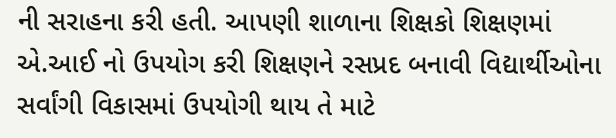ની સરાહના કરી હતી. આપણી શાળાના શિક્ષકો શિક્ષણમાં એ.આઈ નો ઉપયોગ કરી શિક્ષણને રસપ્રદ બનાવી વિદ્યાર્થીઓના સર્વાંગી વિકાસમાં ઉપયોગી થાય તે માટે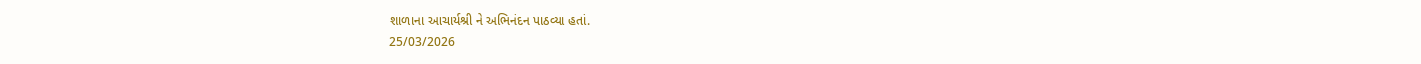શાળાના આચાર્યશ્રી ને અભિનંદન પાઠવ્યા હતાં.
25/03/2026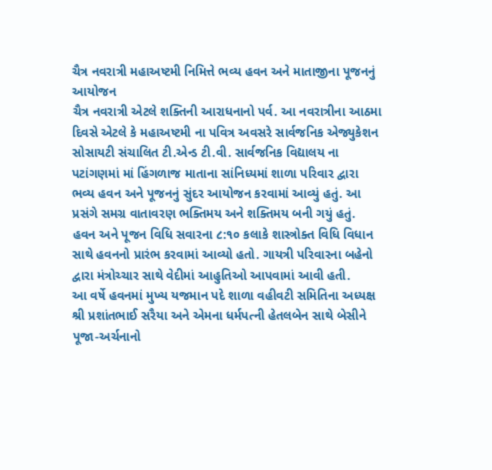ચૈત્ર નવરાત્રી મહાઅષ્ટમી નિમિત્તે ભવ્ય હવન અને માતાજીના પૂજનનું આયોજન
ચૈત્ર નવરાત્રી એટલે શક્તિની આરાધનાનો પર્વ. આ નવરાત્રીના આઠમા દિવસે એટલે કે મહાઅષ્ટમી ના પવિત્ર અવસરે સાર્વજનિક એજ્યુકેશન સોસાયટી સંચાલિત ટી.એન્ડ ટી.વી. સાર્વજનિક વિદ્યાલય ના પટાંગણમાં માં હિંગળાજ માતાના સાંનિધ્યમાં શાળા પરિવાર દ્વારા ભવ્ય હવન અને પૂજનનું સુંદર આયોજન કરવામાં આવ્યું હતું. આ પ્રસંગે સમગ્ર વાતાવરણ ભક્તિમય અને શક્તિમય બની ગયું હતું.
હવન અને પૂજન વિધિ સવારના ૮:૧૦ કલાકે શાસ્ત્રોક્ત વિધિ વિધાન સાથે હવનનો પ્રારંભ કરવામાં આવ્યો હતો. ગાયત્રી પરિવારના બહેનો દ્વારા મંત્રોચ્ચાર સાથે વેદીમાં આહુતિઓ આપવામાં આવી હતી.
આ વર્ષે હવનમાં મુખ્ય યજમાન પદે શાળા વહીવટી સમિતિના અધ્યક્ષ શ્રી પ્રશાંતભાઈ સરૈયા અને એમના ધર્મપત્ની હેતલબેન સાથે બેસીને પૂજા-અર્ચનાનો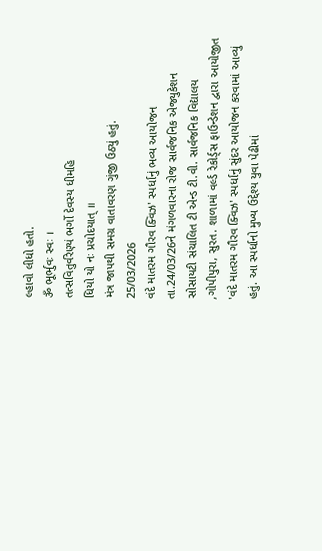લ્હાવો લીધો હતો.
ૐ ભૂર્ભુવઃ સ્વઃ ।
તત્સવિતુર્વરેણ્યં ભર્ગો દેવસ્ય ધીમહિ
ધિયો યો નઃ પ્રચોદયાત્ ॥
મંત્ર જાપથી સમગ્ર વાતાવરણ ગુંજી ઉઠ્યું હતું.
25/03/2026
વંદે માતરમ ગૌરવ ક્વિઝ' સ્પર્ધાનું ભવ્ય આયોજન
તા.24/03/26ને મંગળવારના રોજ સાર્વજનિક એજ્યુકેશન સોસાયટી સંચાલિત ટી એન્ડ ટી.વી. સાર્વજનિક વિદ્યાલય ,ગોપીપુરા, સુરત. શાળામાં વર્લ્ડ રેકોર્ડ્સ ફાઉન્ડેશન દ્વારા આયોજીત 'વંદે માતરમ ગૌરવ ક્વિઝ' સ્પર્ધાનું સુંદર આયોજન કરવામાં આવ્યું હતું. આ સ્પર્ધાનો મુખ્ય ઉદ્દેશ્ય યુવા પેઢીમાં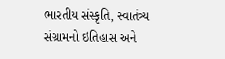ભારતીય સંસ્કૃતિ, સ્વાતંત્ર્ય સંગ્રામનો ઇતિહાસ અને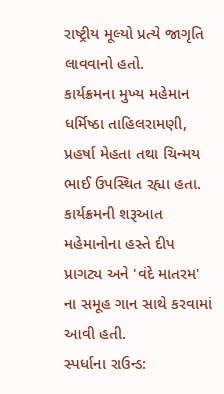રાષ્ટ્રીય મૂલ્યો પ્રત્યે જાગૃતિ લાવવાનો હતો.
કાર્યક્રમના મુખ્ય મહેમાન ધર્મિષ્ઠા તાહિલરામણી, પ્રહર્ષા મેહતા તથા ચિન્મય ભાઈ ઉપસ્થિત રહ્યા હતા.
કાર્યક્રમની શરૂઆત મહેમાનોના હસ્તે દીપ પ્રાગટ્ય અને 'વંદે માતરમ' ના સમૂહ ગાન સાથે કરવામાં આવી હતી.
સ્પર્ધાના રાઉન્ડ: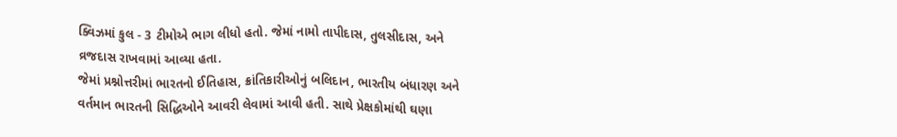ક્વિઝમાં કુલ - 3 ટીમોએ ભાગ લીધો હતો. જેમાં નામો તાપીદાસ, તુલસીદાસ, અને વ્રજદાસ રાખવામાં આવ્યા હતા.
જેમાં પ્રશ્નોત્તરીમાં ભારતનો ઈતિહાસ, ક્રાંતિકારીઓનું બલિદાન, ભારતીય બંધારણ અને વર્તમાન ભારતની સિદ્ધિઓને આવરી લેવામાં આવી હતી. સાથે પ્રેક્ષકોમાંથી ઘણા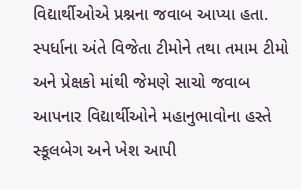વિદ્યાર્થીઓએ પ્રશ્નના જવાબ આપ્યા હતા.
સ્પર્ધાના અંતે વિજેતા ટીમોને તથા તમામ ટીમો અને પ્રેક્ષકો માંથી જેમણે સાચો જવાબ આપનાર વિદ્યાર્થીઓને મહાનુભાવોના હસ્તે સ્કૂલબેગ અને ખેશ આપી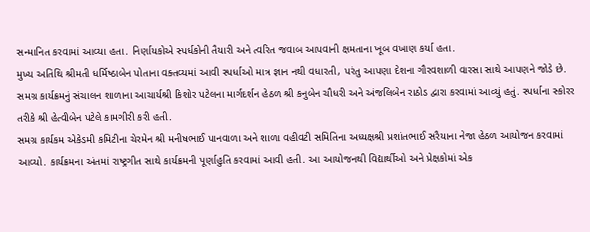સન્માનિત કરવામાં આવ્યા હતા. નિર્ણાયકોએ સ્પર્ધકોની તૈયારી અને ત્વરિત જવાબ આપવાની ક્ષમતાના ખૂબ વખાણ કર્યા હતા.
મુખ્ય અતિથિ શ્રીમતી ધર્મિષ્ઠાબેન પોતાના વક્તવ્યમાં આવી સ્પર્ધાઓ માત્ર જ્ઞાન નથી વધારતી, પરંતુ આપણા દેશના ગૌરવશાળી વારસા સાથે આપણને જોડે છે.
સમગ્ર કાર્યક્રમનું સંચાલન શાળાના આચાર્યશ્રી કિશોર પટેલના માર્ગદર્શન હેઠળ શ્રી કનુબેન ચૌધરી અને અંજલિબેન રાઠોડ દ્વારા કરવામાં આવ્યું હતું. સ્પર્ધાના સ્કોરર તરીકે શ્રી હેત્વીબેન પટેલે કામગીરી કરી હતી.
સમગ્ર કાર્યકમ એકેડમી કમિટીના ચેરમેન શ્રી મનીષભાઈ પાનવાળા અને શાળા વહીવટી સમિતિના અધ્યક્ષશ્રી પ્રશાંતભાઈ સરૈયાના નેજા હેઠળ આયોજન કરવામાં આવ્યો. કાર્યક્રમના અંતમાં રાષ્ટ્રગીત સાથે કાર્યક્રમની પૂર્ણાહુતિ કરવામાં આવી હતી. આ આયોજનથી વિદ્યાર્થીઓ અને પ્રેક્ષકોમાં એક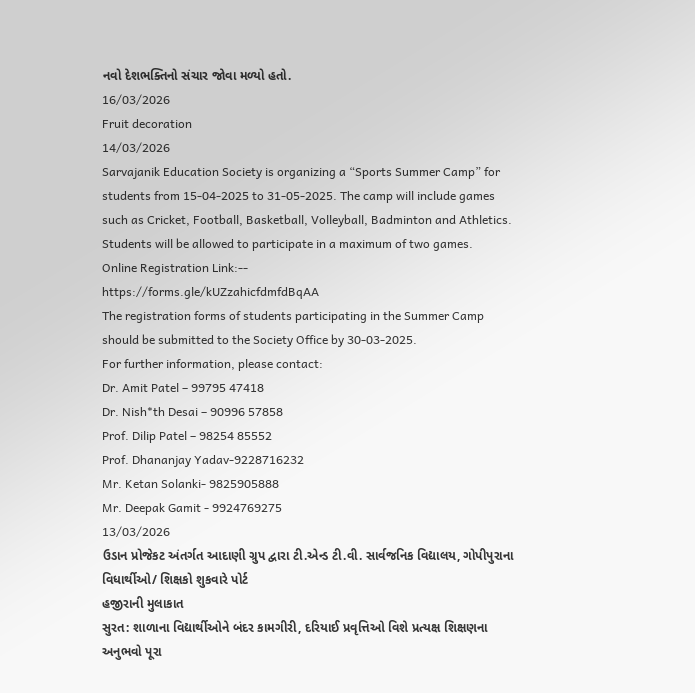નવો દેશભક્તિનો સંચાર જોવા મળ્યો હતો.
16/03/2026
Fruit decoration
14/03/2026
Sarvajanik Education Society is organizing a “Sports Summer Camp” for students from 15-04-2025 to 31-05-2025. The camp will include games such as Cricket, Football, Basketball, Volleyball, Badminton and Athletics. Students will be allowed to participate in a maximum of two games.
Online Registration Link:--
https://forms.gle/kUZzahicfdmfdBqAA
The registration forms of students participating in the Summer Camp should be submitted to the Society Office by 30-03-2025.
For further information, please contact:
Dr. Amit Patel – 99795 47418
Dr. Nish*th Desai – 90996 57858
Prof. Dilip Patel – 98254 85552
Prof. Dhananjay Yadav-9228716232
Mr. Ketan Solanki- 9825905888
Mr. Deepak Gamit - 9924769275
13/03/2026
ઉડાન પ્રોજેકટ અંતર્ગત આદાણી ગ્રુપ દ્વારા ટી.એન્ડ ટી.વી. સાર્વજનિક વિદ્યાલય, ગોપીપુરાના વિધાર્થીઓ/ શિક્ષકો શુકવારે પોર્ટ
હજીરાની મુલાકાત
સુરત: શાળાના વિદ્યાર્થીઓને બંદર કામગીરી, દરિયાઈ પ્રવૃત્તિઓ વિશે પ્રત્યક્ષ શિક્ષણના અનુભવો પૂરા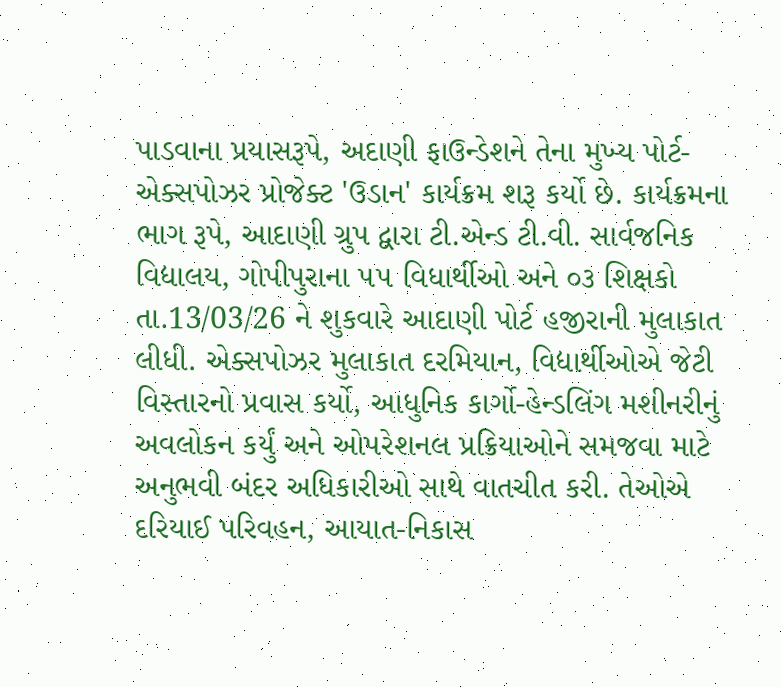પાડવાના પ્રયાસરૂપે, અદાણી ફાઉન્ડેશને તેના મુખ્ય પોર્ટ-એક્સપોઝર પ્રોજેક્ટ 'ઉડાન' કાર્યક્રમ શરૂ કર્યો છે. કાર્યક્રમના ભાગ રૂપે, આદાણી ગ્રુપ દ્વારા ટી.એન્ડ ટી.વી. સાર્વજનિક વિદ્યાલય, ગોપીપુરાના ૫૫ વિધાર્થીઓ અને ૦૩ શિક્ષકો તા.13/03/26 ને શુકવારે આદાણી પોર્ટ હજીરાની મુલાકાત લીધી. એક્સપોઝર મુલાકાત દરમિયાન, વિદ્યાર્થીઓએ જેટી વિસ્તારનો પ્રવાસ કર્યો, આધુનિક કાર્ગો-હેન્ડલિંગ મશીનરીનું અવલોકન કર્યું અને ઓપરેશનલ પ્રક્રિયાઓને સમજવા માટે અનુભવી બંદર અધિકારીઓ સાથે વાતચીત કરી. તેઓએ દરિયાઈ પરિવહન, આયાત-નિકાસ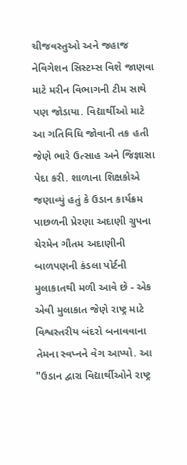ચીજવસ્તુઓ અને જહાજ નેવિગેશન સિસ્ટમ્સ વિશે જાણવા માટે મરીન વિભાગની ટીમ સાથે પણ જોડાયા. વિદ્યાર્થીઓ માટે આ ગતિવિધિ જોવાની તક હતી જેણે ભારે ઉત્સાહ અને જિજ્ઞાસા પેદા કરી. શાળાના શિક્ષકોએ જણાવ્યું હતું કે ઉડાન કાર્યક્રમ પાછળની પ્રેરણા અદાણી ગ્રુપના ચેરમેન ગૌતમ અદાણીની બાળપણની કંડલા પોર્ટની મુલાકાતથી મળી આવે છે - એક એવી મુલાકાત જેણે રાષ્ટ્ર માટે વિશ્વસ્તરીય બંદરો બનાવવાના તેમના સ્વપ્નને વેગ આપ્યો. આ "ઉડાન દ્વારા વિદ્યાર્થીઓને રાષ્ટ્ર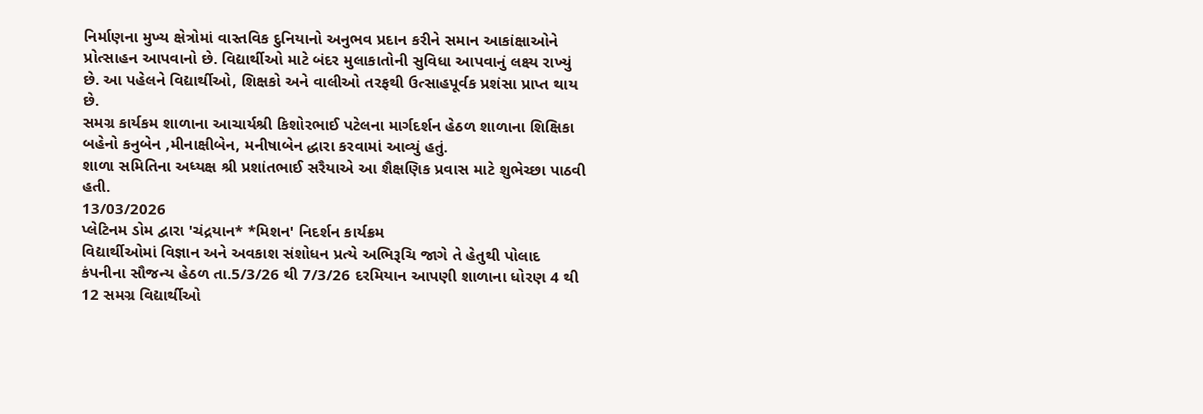નિર્માણના મુખ્ય ક્ષેત્રોમાં વાસ્તવિક દુનિયાનો અનુભવ પ્રદાન કરીને સમાન આકાંક્ષાઓને પ્રોત્સાહન આપવાનો છે. વિદ્યાર્થીઓ માટે બંદર મુલાકાતોની સુવિધા આપવાનું લક્ષ્ય રાખ્યું છે. આ પહેલને વિદ્યાર્થીઓ, શિક્ષકો અને વાલીઓ તરફથી ઉત્સાહપૂર્વક પ્રશંસા પ્રાપ્ત થાય છે.
સમગ્ર કાર્યકમ શાળાના આચાર્યશ્રી કિશોરભાઈ પટેલના માર્ગદર્શન હેઠળ શાળાના શિક્ષિકા બહેનો કનુબેન ,મીનાક્ષીબેન, મનીષાબેન દ્ધારા કરવામાં આવ્યું હતું.
શાળા સમિતિના અધ્યક્ષ શ્રી પ્રશાંતભાઈ સરૈયાએ આ શૈક્ષણિક પ્રવાસ માટે શુભેચ્છા પાઠવી હતી.
13/03/2026
પ્લેટિનમ ડોમ દ્વારા 'ચંદ્રયાન* *મિશન' નિદર્શન કાર્યક્રમ
વિદ્યાર્થીઓમાં વિજ્ઞાન અને અવકાશ સંશોધન પ્રત્યે અભિરૂચિ જાગે તે હેતુથી પોલાદ કંપનીના સૌજન્ય હેઠળ તા.5/3/26 થી 7/3/26 દરમિયાન આપણી શાળાના ધોરણ 4 થી 12 સમગ્ર વિદ્યાર્થીઓ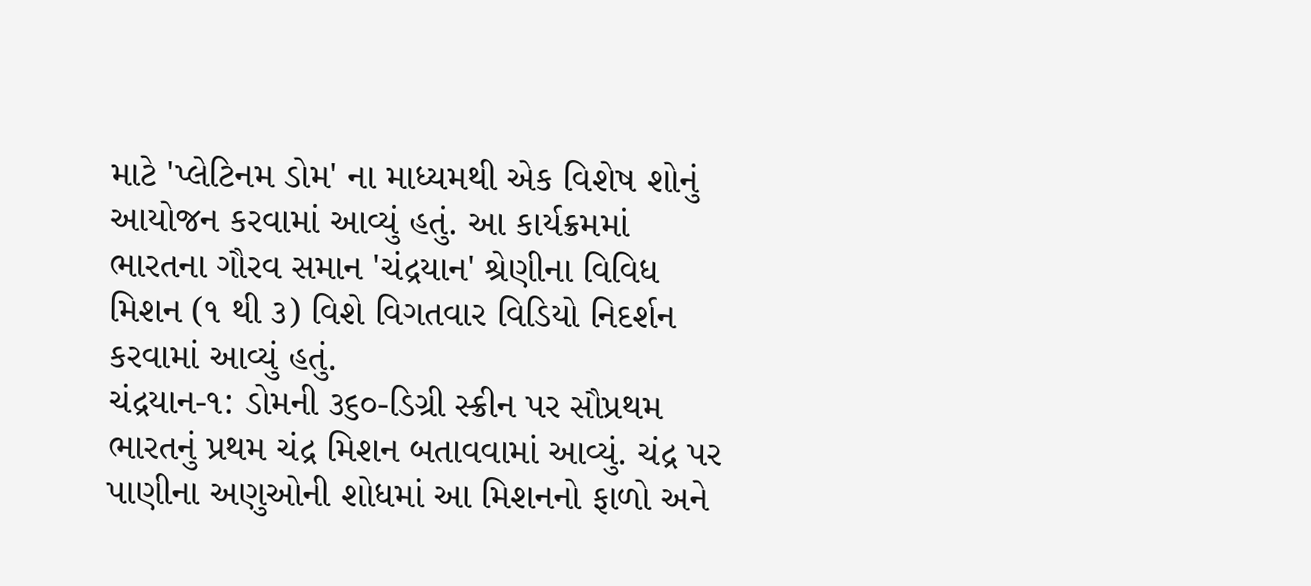માટે 'પ્લેટિનમ ડોમ' ના માધ્યમથી એક વિશેષ શોનું આયોજન કરવામાં આવ્યું હતું. આ કાર્યક્રમમાં ભારતના ગૌરવ સમાન 'ચંદ્રયાન' શ્રેણીના વિવિધ મિશન (૧ થી ૩) વિશે વિગતવાર વિડિયો નિદર્શન કરવામાં આવ્યું હતું.
ચંદ્રયાન-૧: ડોમની ૩૬૦-ડિગ્રી સ્ક્રીન પર સૌપ્રથમ ભારતનું પ્રથમ ચંદ્ર મિશન બતાવવામાં આવ્યું. ચંદ્ર પર પાણીના અણુઓની શોધમાં આ મિશનનો ફાળો અને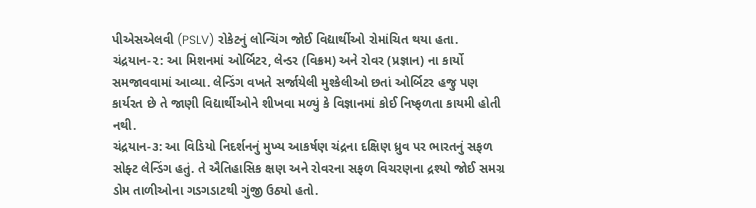પીએસએલવી (PSLV) રોકેટનું લોન્ચિંગ જોઈ વિદ્યાર્થીઓ રોમાંચિત થયા હતા.
ચંદ્રયાન-૨: આ મિશનમાં ઓર્બિટર, લેન્ડર (વિક્રમ) અને રોવર (પ્રજ્ઞાન) ના કાર્યો સમજાવવામાં આવ્યા. લેન્ડિંગ વખતે સર્જાયેલી મુશ્કેલીઓ છતાં ઓર્બિટર હજુ પણ કાર્યરત છે તે જાણી વિદ્યાર્થીઓને શીખવા મળ્યું કે વિજ્ઞાનમાં કોઈ નિષ્ફળતા કાયમી હોતી નથી.
ચંદ્રયાન-૩: આ વિડિયો નિદર્શનનું મુખ્ય આકર્ષણ ચંદ્રના દક્ષિણ ધ્રુવ પર ભારતનું સફળ સોફ્ટ લેન્ડિંગ હતું. તે ઐતિહાસિક ક્ષણ અને રોવરના સફળ વિચરણના દ્રશ્યો જોઈ સમગ્ર ડોમ તાળીઓના ગડગડાટથી ગુંજી ઉઠ્યો હતો.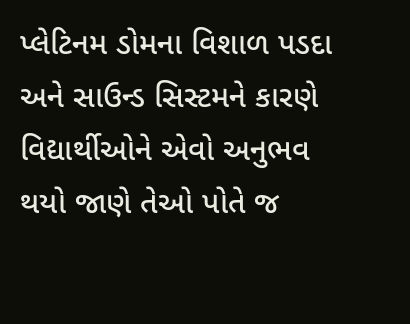પ્લેટિનમ ડોમના વિશાળ પડદા અને સાઉન્ડ સિસ્ટમને કારણે વિદ્યાર્થીઓને એવો અનુભવ થયો જાણે તેઓ પોતે જ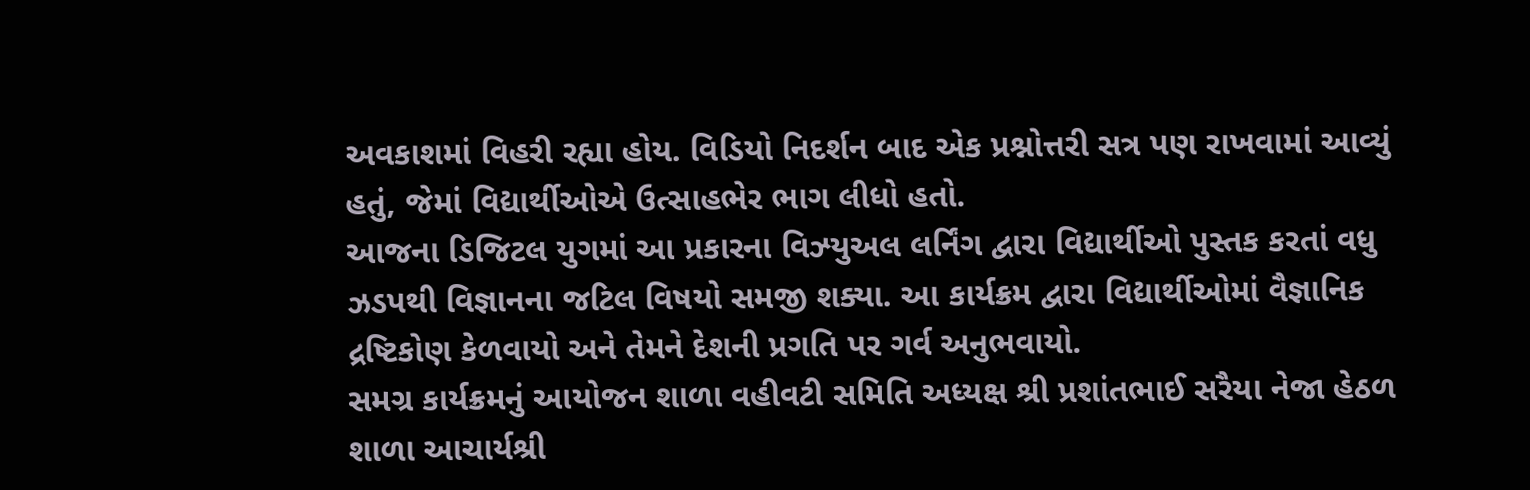અવકાશમાં વિહરી રહ્યા હોય. વિડિયો નિદર્શન બાદ એક પ્રશ્નોત્તરી સત્ર પણ રાખવામાં આવ્યું હતું, જેમાં વિદ્યાર્થીઓએ ઉત્સાહભેર ભાગ લીધો હતો.
આજના ડિજિટલ યુગમાં આ પ્રકારના વિઝ્યુઅલ લર્નિંગ દ્વારા વિદ્યાર્થીઓ પુસ્તક કરતાં વધુ ઝડપથી વિજ્ઞાનના જટિલ વિષયો સમજી શક્યા. આ કાર્યક્રમ દ્વારા વિદ્યાર્થીઓમાં વૈજ્ઞાનિક દ્રષ્ટિકોણ કેળવાયો અને તેમને દેશની પ્રગતિ પર ગર્વ અનુભવાયો.
સમગ્ર કાર્યક્રમનું આયોજન શાળા વહીવટી સમિતિ અધ્યક્ષ શ્રી પ્રશાંતભાઈ સરૈયા નેજા હેઠળ શાળા આચાર્યશ્રી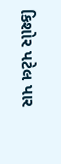કિશોર પટેલ પાર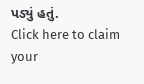પડ્યું હતું.
Click here to claim your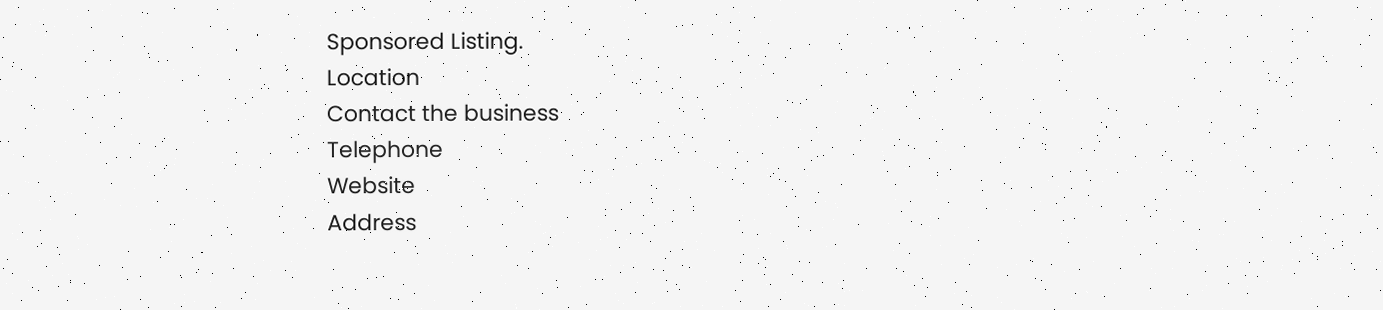Sponsored Listing.
Location
Contact the business
Telephone
Website
Address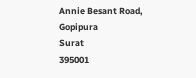Annie Besant Road, Gopipura
Surat
395001